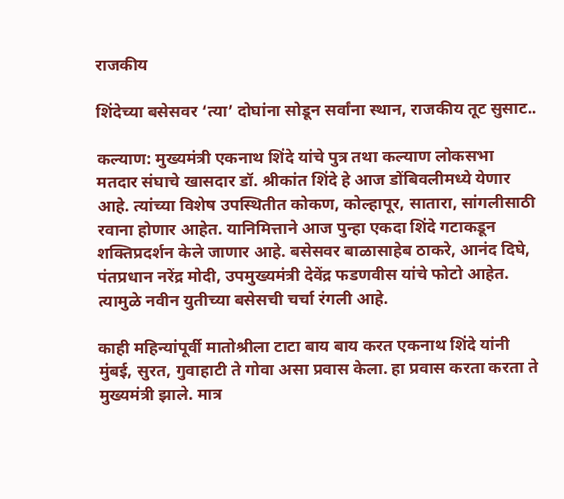राजकीय

शिंदेच्या बसेसवर ‘त्या’ दोघांना सोडून सर्वांना स्थान, राजकीय तूट सुसाट..

कल्याण: मुख्यमंत्री एकनाथ शिंदे यांचे पुत्र तथा कल्याण लोकसभा मतदार संघाचे खासदार डॉ. श्रीकांत शिंदे हे आज डोंबिवलीमध्ये येणार आहे. त्यांच्या विशेष उपस्थितीत कोकण, कोल्हापूर, सातारा, सांगलीसाठी रवाना होणार आहेत. यानिमित्ताने आज पुन्हा एकदा शिंदे गटाकडून शक्तिप्रदर्शन केले जाणार आहे. बसेसवर बाळासाहेब ठाकरे, आनंद दिघे, पंतप्रधान नरेंद्र मोदी, उपमुख्यमंत्री देवेंद्र फडणवीस यांचे फोटो आहेत. त्यामुळे नवीन युतीच्या बसेसची चर्चा रंगली आहे.

काही महिन्यांपूर्वी मातोश्रीला टाटा बाय बाय करत एकनाथ शिंदे यांनी मुंबई, सुरत, गुवाहाटी ते गोवा असा प्रवास केला. हा प्रवास करता करता ते मुख्यमंत्री झाले. मात्र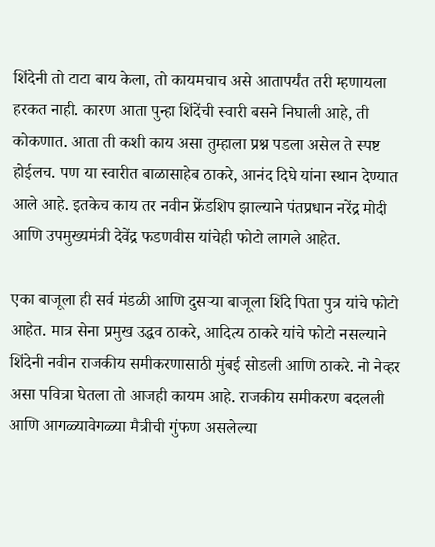शिंदेनी तो टाटा बाय केला, तो कायमचाच असे आतापर्यंत तरी म्हणायला हरकत नाही. कारण आता पुन्हा शिंदेंची स्वारी बसने निघाली आहे, ती कोकणात. आता ती कशी काय असा तुम्हाला प्रश्न पडला असेल ते स्पष्ट होईलच. पण या स्वारीत बाळासाहेब ठाकरे, आनंद दिघे यांना स्थान देण्यात आले आहे. इतकेच काय तर नवीन फ्रेंडशिप झाल्याने पंतप्रधान नरेंद्र मोदी आणि उपमुख्यमंत्री देवेंद्र फडणवीस यांचेही फोटो लागले आहेत.

एका बाजूला ही सर्व मंडळी आणि दुसऱ्या बाजूला शिंदे पिता पुत्र यांचे फोटो आहेत. मात्र सेना प्रमुख उद्धव ठाकरे, आदित्य ठाकरे यांचे फोटो नसल्याने शिंदेनी नवीन राजकीय समीकरणासाठी मुंबई सोडली आणि ठाकरे. नो नेव्हर असा पवित्रा घेतला तो आजही कायम आहे. राजकीय समीकरण बदलली आणि आगळ्यावेगळ्या मैत्रीची गुंफण असलेल्या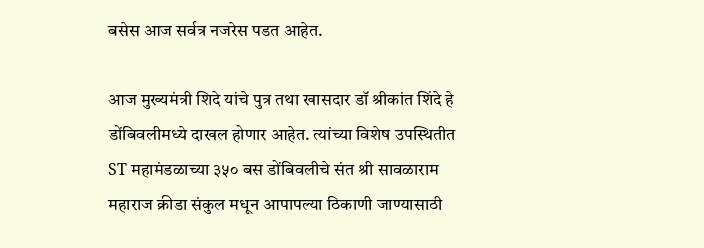बसेस आज सर्वत्र नजरेस पडत आहेत.

आज मुख्यमंत्री शिदे यांचे पुत्र तथा खासदार डॉ श्रीकांत शिंदे हे डोंबिवलीमध्ये दाखल होणार आहेत. त्यांच्या विशेष उपस्थितीत ST महामंडळाच्या ३५० बस डोंबिवलीचे संत श्री सावळाराम महाराज क्रीडा संकुल मधून आपापल्या ठिकाणी जाण्यासाठी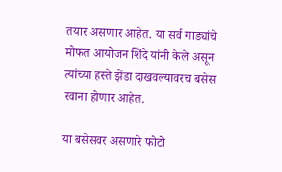तयार असणार आहेत. या सर्व गाड्यांचे मोफत आयोजन शिंदे यांनी केले असून त्यांच्या हस्ते झेंडा दाखवल्यावरच बसेस रवाना होणार आहेत.

या बसेसवर असणारे फोटो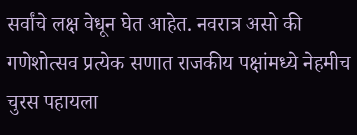सर्वांचे लक्ष वेधून घेत आहेत. नवरात्र असो की गणेशोत्सव प्रत्येक सणात राजकीय पक्षांमध्ये नेहमीच चुरस पहायला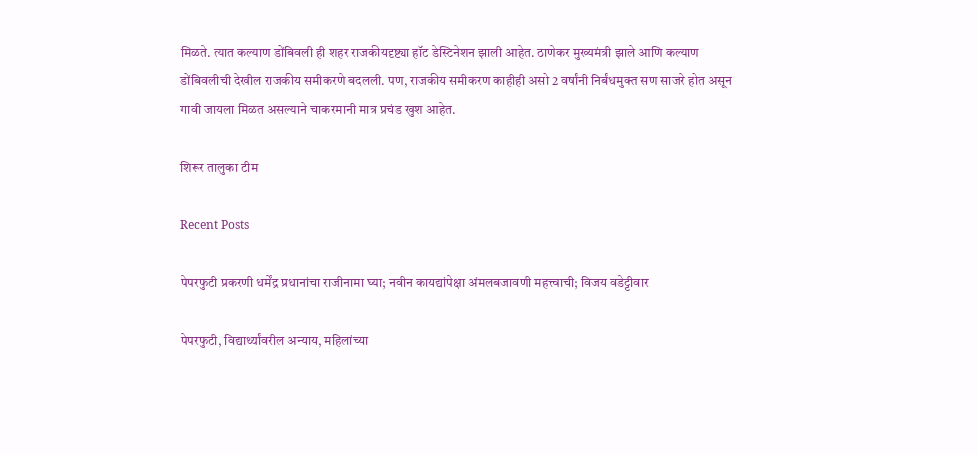मिळते. त्यात कल्याण डोंबिवली ही शहर राजकीयदृष्ट्या हॉट डेस्टिनेशन झाली आहेत. ठाणेकर मुख्यमंत्री झाले आणि कल्याण डोंबिवलीची देखील राजकीय समीकरणे बदलली. पण, राजकीय समीकरण काहीही असो 2 वर्षांनी निर्बंधमुक्त सण साजरे होत असून गावी जायला मिळत असल्याने चाकरमानी मात्र प्रचंड खुश आहेत.

शिरूर तालुका टीम

Recent Posts

पेपरफुटी प्रकरणी धर्मेंद्र प्रधानांचा राजीनामा घ्या; नवीन कायद्यांपेक्षा अंमलबजावणी महत्त्वाची; विजय वडेट्टीवार

पेपरफुटी, विद्यार्थ्यांवरील अन्याय, महिलांच्या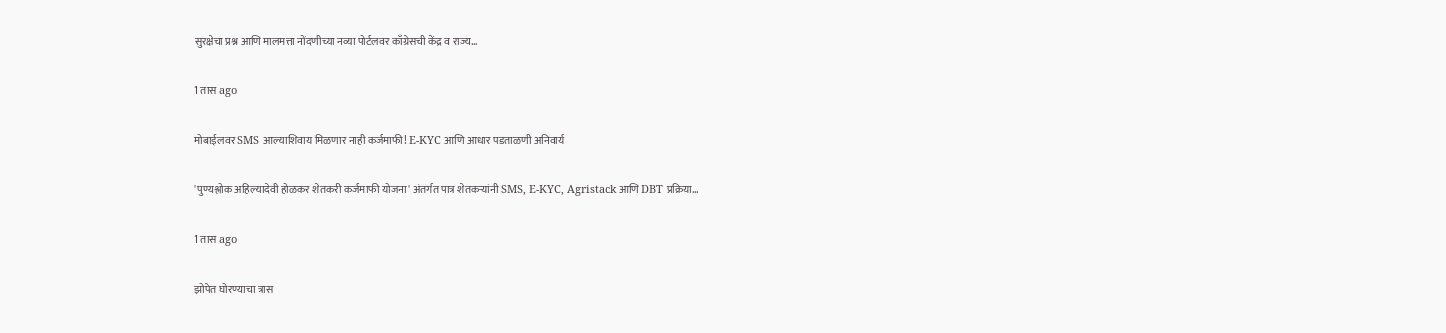सुरक्षेचा प्रश्न आणि मालमत्ता नोंदणीच्या नव्या पोर्टलवर काँग्रेसची केंद्र व राज्य…

1 तास ago

मोबाईलवर SMS आल्याशिवाय मिळणार नाही कर्जमाफी! E-KYC आणि आधार पडताळणी अनिवार्य

'पुण्यश्लोक अहिल्यादेवी होळकर शेतकरी कर्जमाफी योजना' अंतर्गत पात्र शेतकऱ्यांनी SMS, E-KYC, Agristack आणि DBT प्रक्रिया…

1 तास ago

झोपेत घोरण्याचा त्रास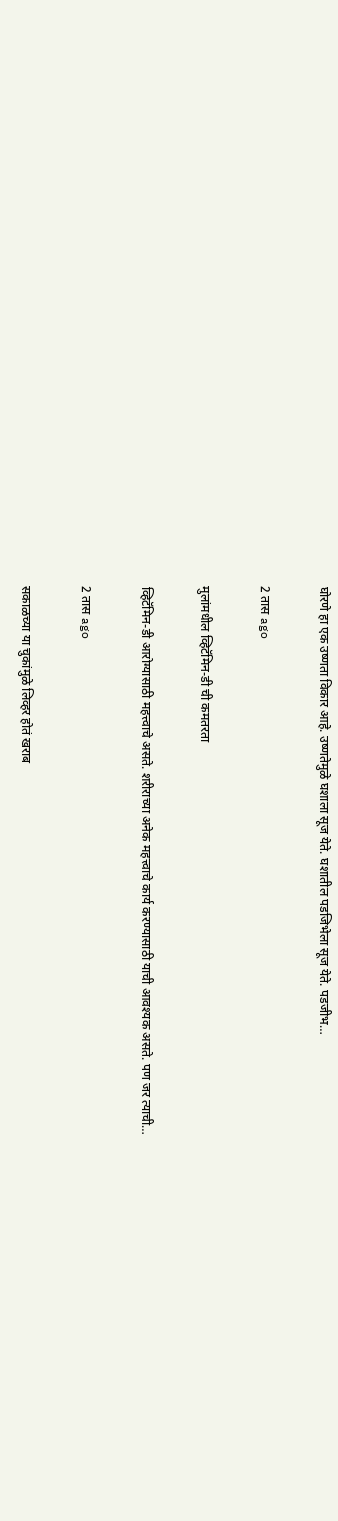घोरणे हा एक उष्णता विकार आहे. उष्णतेमुळे घशाला सूज येते. घशातील पडजिभेला सूज येते. पडजीभ…

2 तास ago

मुलांमधील व्हिटॅमिन-डी ची कमतरता

व्हिटॅमिन-डी आरोग्यासाठी महत्त्वाचे असते. शरीराच्या अनेक महत्त्वाचे कार्य करण्यासाठी याची आवश्यक असते. पण जर त्याची…

2 तास ago

सकाळच्या या चुकांमुळे लिव्हर होतं खराब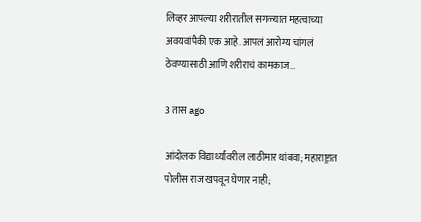लिव्हर आपल्या शरीरातील सगळ्यात महत्वाच्या अवयवांपैकी एक आहे. आपलं आरोग्य चांगलं ठेवण्यासाठी आणि शरीराचं कामकाज…

3 तास ago

आंदोलक विद्यार्थ्यांवरील लाठीमार थांबवा; महाराष्ट्रात पोलीस राज खपवून घेणार नाही;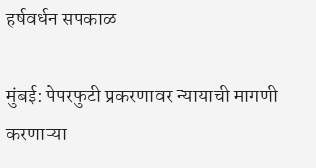हर्षवर्धन सपकाळ

मुंबई: पेपरफुटी प्रकरणावर न्यायाची मागणी करणाऱ्या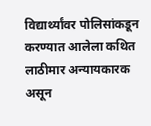विद्यार्थ्यांवर पोलिसांकडून करण्यात आलेला कथित लाठीमार अन्यायकारक असून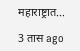महाराष्ट्रात…

3 तास ago